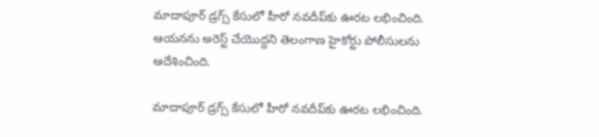మాదాపూర్ డ్రగ్స్ కేసులో హీరో నవదీప్‌కు ఊరట లభించింది. ఆయనను అరెస్ట్ చేయొద్దని తెలంగాణ హైకోర్టు పోలీసులను ఆదేశించింది.

మాదాపూర్ డ్రగ్స్ కేసులో హీరో నవదీప్‌కు ఊరట లభించింది.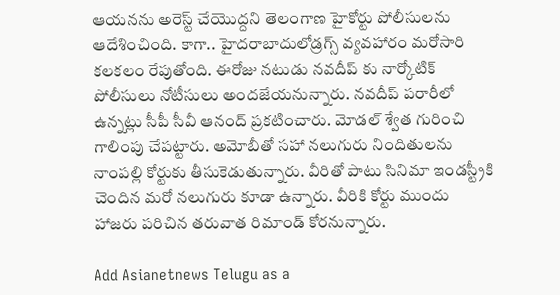ఆయనను అరెస్ట్ చేయొద్దని తెలంగాణ హైకోర్టు పోలీసులను ఆదేశించింది. కాగా.. హైదరాబాదులోడ్రగ్స్ వ్యవహారం మరోసారి కలకలం రేపుతోంది. ఈరోజు నటుడు నవదీప్ కు నార్కోటిక్ పోలీసులు నోటీసులు అందజేయనున్నారు. నవదీప్ పరారీలో ఉన్నట్లు సీపీ సీవీ ఆనంద్ ప్రకటించారు. మోడల్ శ్వేత గురించి గాలింపు చేపట్టారు. అమోబీతో సహా నలుగురు నిందితులను నాంపల్లి కోర్టుకు తీసుకెడుతున్నారు. వీరితో పాటు సినిమా ఇండస్ట్రీకి చెందిన మరో నలుగురు కూడా ఉన్నారు. వీరికి కోర్టు ముందు హాజరు పరిచిన తరువాత రిమాండ్ కోరనున్నారు.

Add Asianetnews Telugu as a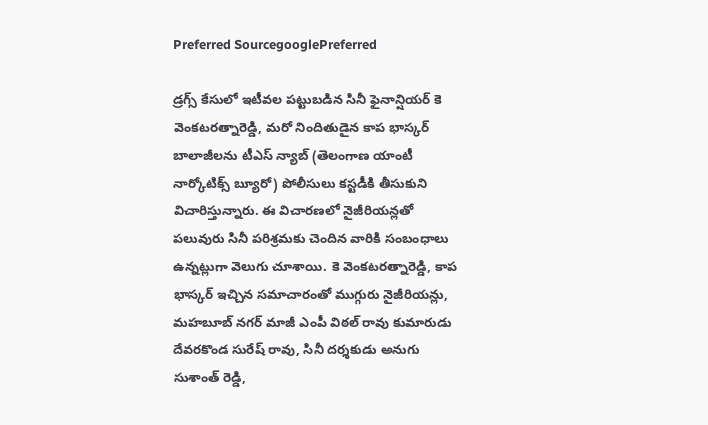Preferred SourcegooglePreferred

డ్రగ్స్ కేసులో ఇటీవల పట్టుబడిన సినీ ఫైనాన్షియర్ కె వెంకటరత్నారెడ్డి, మరో నిందితుడైన కాప భాస్కర్ బాలాజీలను టీఎస్ న్యాబ్ (తెలంగాణ యాంటీ నార్కోటిక్స్ బ్యూరో) పోలీసులు కస్టడీకి తీసుకుని విచారిస్తున్నారు. ఈ విచారణలో నైజీరియన్లతో పలువురు సినీ పరిశ్రమకు చెందిన వారికి సంబంధాలు ఉన్నట్లుగా వెలుగు చూశాయి. కె వెంకటరత్నారెడ్డి, కాప భాస్కర్ ఇచ్చిన సమాచారంతో ముగ్గురు నైజీరియన్లు, మహబూబ్ నగర్ మాజీ ఎంపీ విఠల్ రావు కుమారుడు దేవరకొండ సురేష్ రావు, సినీ దర్శకుడు అనుగు సుశాంత్ రెడ్డి,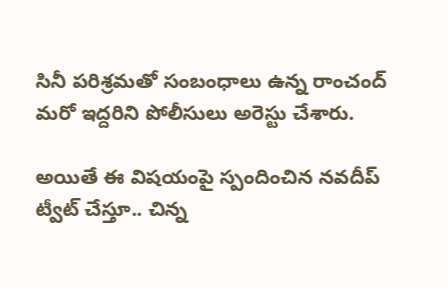సినీ పరిశ్రమతో సంబంధాలు ఉన్న రాంచంద్ మరో ఇద్దరిని పోలీసులు అరెస్టు చేశారు.

అయితే ఈ విషయంపై స్పందించిన నవదీప్ ట్వీట్ చేస్తూ.. చిన్న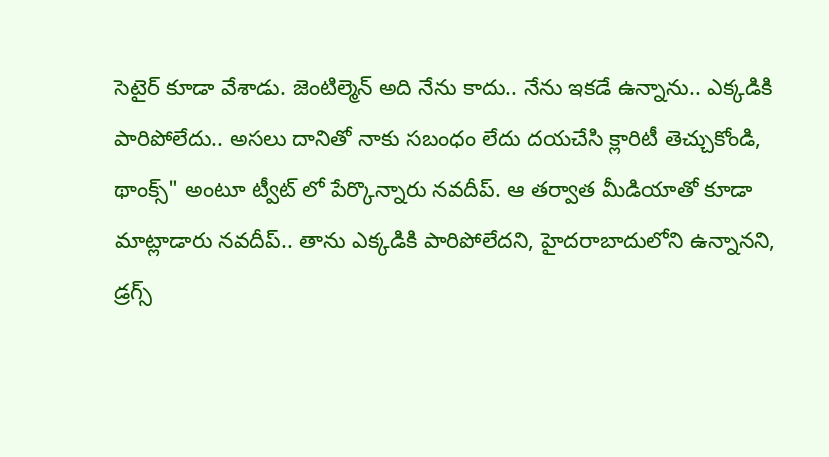సెటైర్ కూడా వేశాడు. జెంటిల్మెన్ అది నేను కాదు.. నేను ఇకడే ఉన్నాను.. ఎక్కడికి పారిపోలేదు.. అసలు దానితో నాకు సబంధం లేదు దయచేసి క్లారిటీ తెచ్చుకోండి, థాంక్స్" అంటూ ట్వీట్ లో పేర్కొన్నారు నవదీప్. ఆ తర్వాత మీడియాతో కూడా మాట్లాడారు నవదీప్.. తాను ఎక్కడికి పారిపోలేదని, హైదరాబాదులోని ఉన్నానని, డ్రగ్స్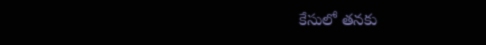కేసులో తనకు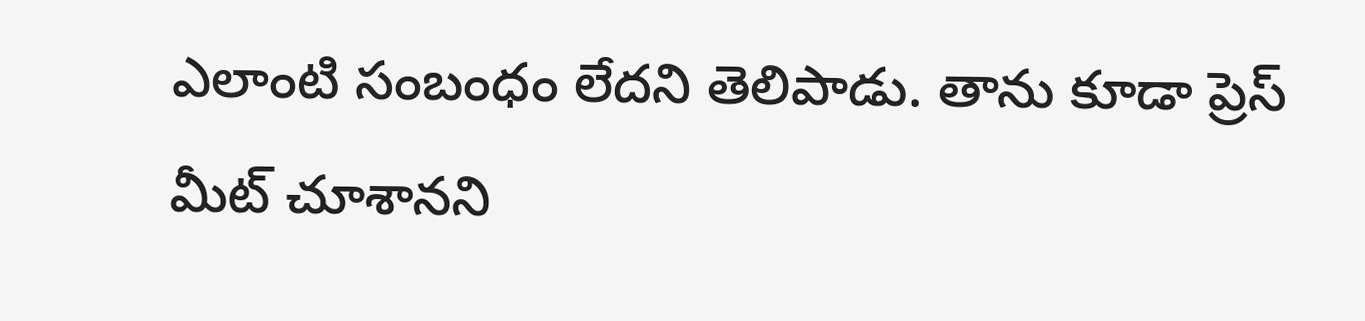ఎలాంటి సంబంధం లేదని తెలిపాడు. తాను కూడా ప్రెస్ మీట్ చూశానని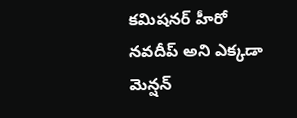కమిషనర్ హీరో నవదీప్ అని ఎక్కడా మెన్షన్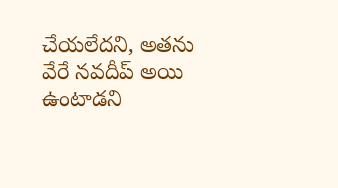చేయలేదని, అతను వేరే నవదీప్ అయి ఉంటాడని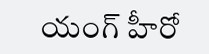యంగ్ హీరో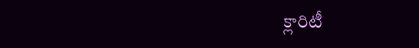క్లారిటీ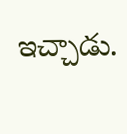ఇచ్చాడు.